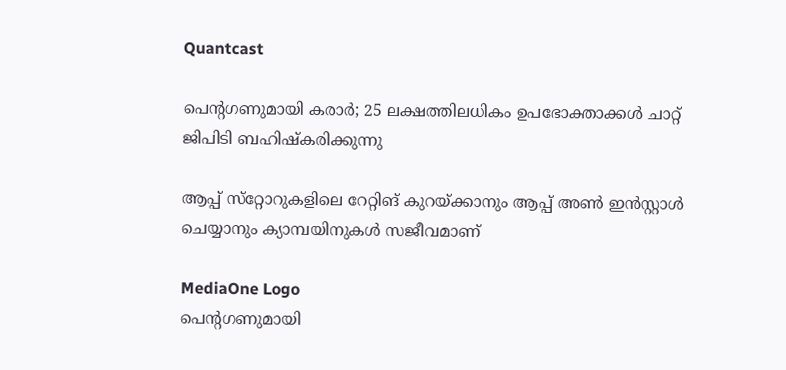Quantcast

പെന്റഗണുമായി കരാര്‍; 25 ലക്ഷത്തിലധികം ഉപഭോക്താക്കൾ ചാറ്റ് ജിപിടി ബഹിഷ്കരിക്കുന്നു

ആപ്പ് സ്‌റ്റോറുകളിലെ റേറ്റിങ് കുറയ്ക്കാനും ആപ്പ് അണ്‍ ഇന്‍സ്റ്റാള്‍ ചെയ്യാനും ക്യാമ്പയിനുകള്‍ സജീവമാണ്

MediaOne Logo
പെന്റഗണുമായി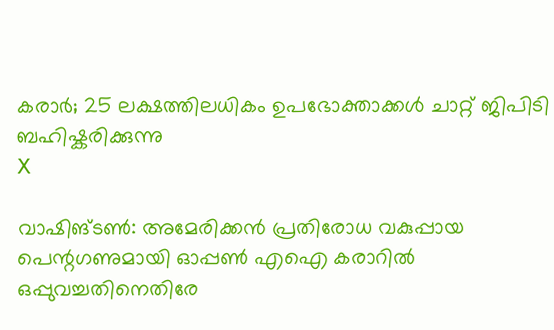കരാര്‍; 25 ലക്ഷത്തിലധികം ഉപഭോക്താക്കൾ ചാറ്റ് ജിപിടി ബഹിഷ്കരിക്കുന്നു
X

വാഷിങ്ടണ്‍: അമേരിക്കന്‍ പ്രതിരോധ വകുപ്പായ പെന്റഗണുമായി ഓപ്പണ്‍ എഐ കരാറില്‍ ഒപ്പുവച്ചതിനെതിരേ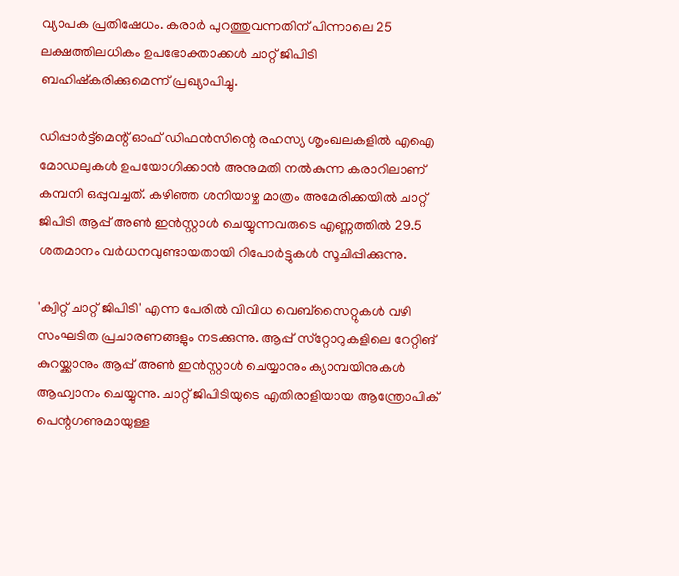വ്യാപക പ്രതിഷേധം. കരാര്‍ പുറത്തുവന്നതിന് പിന്നാലെ 25 ലക്ഷത്തിലധികം ഉപഭോക്താക്കൾ ചാറ്റ് ജിപിടി ബഹിഷ്‌കരിക്കുമെന്ന് പ്രഖ്യാപിച്ചു.

ഡിപ്പാര്‍ട്ട്‌മെന്റ് ഓഫ് ഡിഫന്‍സിന്റെ രഹസ്യ ശൃംഖലകളില്‍ എഐ മോഡലുകള്‍ ഉപയോഗിക്കാന്‍ അനുമതി നല്‍കുന്ന കരാറിലാണ് കമ്പനി ഒപ്പുവച്ചത്. കഴിഞ്ഞ ശനിയാഴ്ച മാത്രം അമേരിക്കയില്‍ ചാറ്റ് ജിപിടി ആപ്പ് അണ്‍ ഇന്‍സ്റ്റാള്‍ ചെയ്യുന്നവരുടെ എണ്ണത്തില്‍ 29.5 ശതമാനം വര്‍ധനവുണ്ടായതായി റിപോര്‍ട്ടുകള്‍ സൂചിപ്പിക്കുന്നു.

'ക്വിറ്റ് ചാറ്റ് ജിപിടി' എന്ന പേരില്‍ വിവിധ വെബ്‌സൈറ്റുകള്‍ വഴി സംഘടിത പ്രചാരണങ്ങളും നടക്കുന്നു. ആപ്പ് സ്‌റ്റോറുകളിലെ റേറ്റിങ് കുറയ്ക്കാനും ആപ്പ് അണ്‍ ഇന്‍സ്റ്റാള്‍ ചെയ്യാനും ക്യാമ്പയിനുകള്‍ ആഹ്വാനം ചെയ്യുന്നു. ചാറ്റ് ജിപിടിയുടെ എതിരാളിയായ ആന്ത്രോപിക് പെന്റഗണുമായുള്ള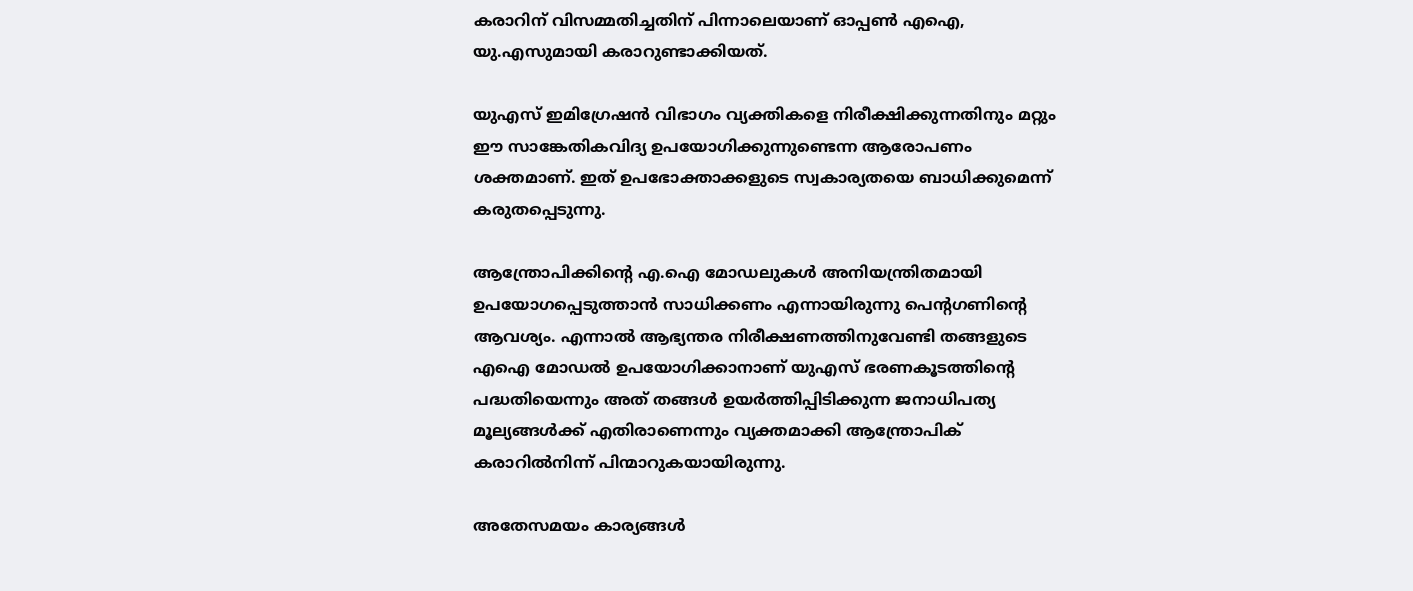കരാറിന് വിസമ്മതിച്ചതിന് പിന്നാലെയാണ് ഓപ്പൺ എഐ, യു.എസുമായി കരാറുണ്ടാക്കിയത്.

യുഎസ് ഇമിഗ്രേഷൻ വിഭാഗം വ്യക്തികളെ നിരീക്ഷിക്കുന്നതിനും മറ്റും ഈ സാങ്കേതികവിദ്യ ഉപയോഗിക്കുന്നുണ്ടെന്ന ആരോപണം ശക്തമാണ്. ഇത് ഉപഭോക്താക്കളുടെ സ്വകാര്യതയെ ബാധിക്കുമെന്ന് കരുതപ്പെടുന്നു.

ആന്ത്രോപിക്കിന്റെ എ.ഐ മോഡലുകൾ അനിയന്ത്രിതമായി ഉപയോഗപ്പെടുത്താൻ സാധിക്കണം എന്നായിരുന്നു പെന്റഗണിന്റെ ആവശ്യം. എന്നാല്‍ ആഭ്യന്തര നിരീക്ഷണത്തിനുവേണ്ടി തങ്ങളുടെ എഐ മോഡൽ ഉപയോഗിക്കാനാണ് യുഎസ് ഭരണകൂടത്തിന്റെ പദ്ധതിയെന്നും അത് തങ്ങൾ ഉയർത്തിപ്പിടിക്കുന്ന ജനാധിപത്യ മൂല്യങ്ങൾക്ക് എതിരാണെന്നും വ്യക്തമാക്കി ആന്ത്രോപിക് കരാറിൽനിന്ന് പിന്മാറുകയായിരുന്നു.

അതേസമയം കാര്യങ്ങള്‍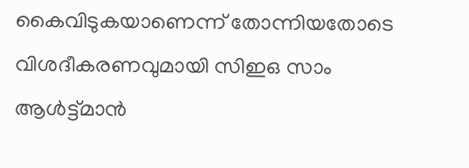കൈവിടുകയാണെന്ന് തോന്നിയതോടെ വിശദീകരണവുമായി സിഇഒ സാം ആള്‍ട്ട്മാന്‍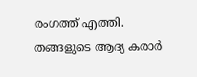രംഗത്ത് എത്തി. തങ്ങളുടെ ആദ്യ കരാർ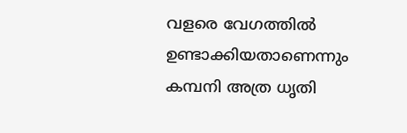വളരെ വേഗത്തിൽ ഉണ്ടാക്കിയതാണെന്നും കമ്പനി അത്ര ധൃതി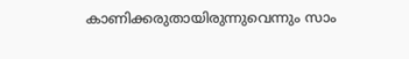കാണിക്കരുതായിരുന്നുവെന്നും സാം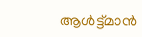ആൾട്ട്മാൻ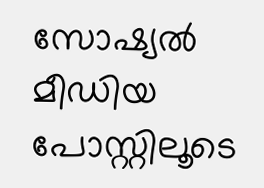സോഷ്യൽ മീഡിയ പോസ്റ്റിലൂടെ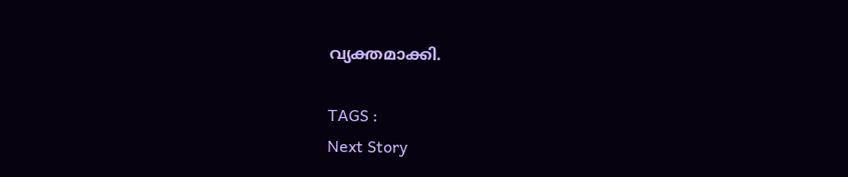വ്യക്തമാക്കി.

TAGS :
Next Story